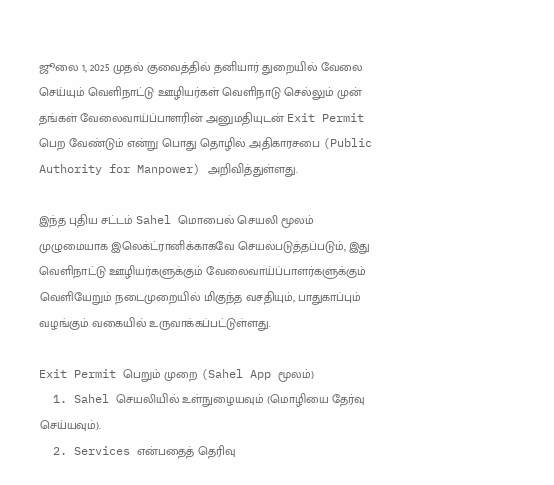ஜூலை 1, 2025 முதல் குவைத்தில் தனியார் துறையில் வேலை செய்யும் வெளிநாட்டு ஊழியர்கள் வெளிநாடு செல்லும் முன் தங்கள் வேலைவாய்ப்பாளரின் அனுமதியுடன் Exit Permit பெற வேண்டும் என்று பொது தொழில் அதிகாரசபை (Public Authority for Manpower) அறிவித்துள்ளது.

இந்த புதிய சட்டம் Sahel மொபைல் செயலி மூலம் முழுமையாக இலெக்ட்ரானிக்காகவே செயல்படுத்தப்படும், இது வெளிநாட்டு ஊழியர்களுக்கும் வேலைவாய்ப்பாளர்களுக்கும் வெளியேறும் நடைமுறையில் மிகுந்த வசதியும், பாதுகாப்பும் வழங்கும் வகையில் உருவாக்கப்பட்டுள்ளது.

Exit Permit பெறும் முறை (Sahel App மூலம்)
  1. Sahel செயலியில் உள்நுழையவும் (மொழியை தேர்வு செய்யவும்).
  2. Services என்பதைத் தெரிவு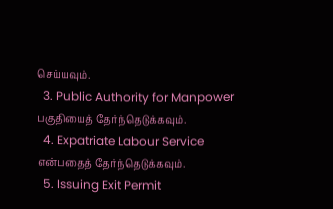செய்யவும்.
  3. Public Authority for Manpower பகுதியைத் தேர்ந்தெடுக்கவும்.
  4. Expatriate Labour Service என்பதைத் தேர்ந்தெடுக்கவும்.
  5. Issuing Exit Permit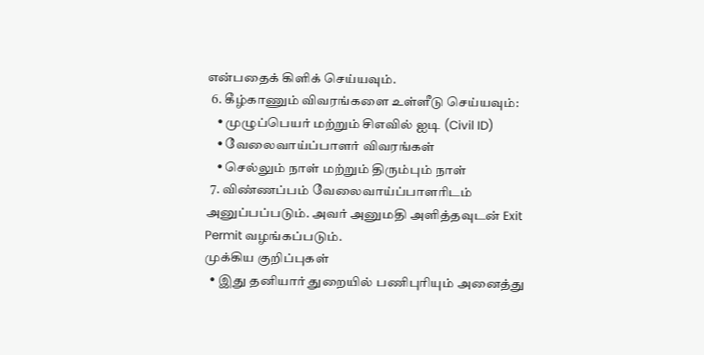என்பதைக் கிளிக் செய்யவும்.
  6. கீழ்காணும் விவரங்களை உள்ளீடு செய்யவும்:
    • முழுப்பெயர் மற்றும் சிஎவில் ஐடி (Civil ID)
    • வேலைவாய்ப்பாளர் விவரங்கள்
    • செல்லும் நாள் மற்றும் திரும்பும் நாள்
  7. விண்ணப்பம் வேலைவாய்ப்பாளரிடம் அனுப்பப்படும். அவர் அனுமதி அளித்தவுடன் Exit Permit வழங்கப்படும்.
முக்கிய குறிப்புகள்
  • இது தனியார் துறையில் பணிபுரியும் அனைத்து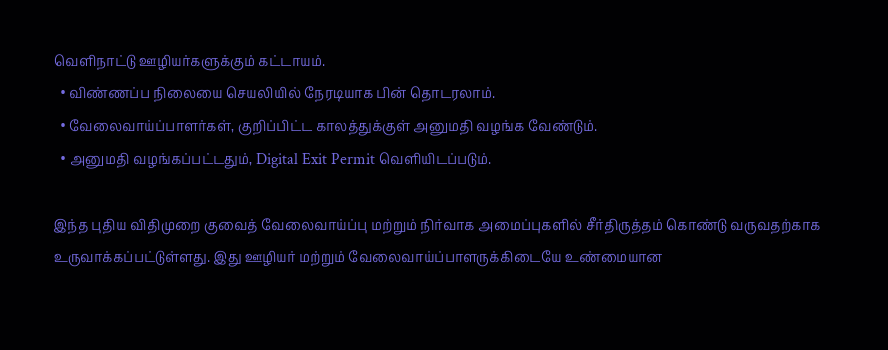வெளிநாட்டு ஊழியர்களுக்கும் கட்டாயம்.
  • விண்ணப்ப நிலையை செயலியில் நேரடியாக பின் தொடரலாம்.
  • வேலைவாய்ப்பாளர்கள், குறிப்பிட்ட காலத்துக்குள் அனுமதி வழங்க வேண்டும்.
  • அனுமதி வழங்கப்பட்டதும், Digital Exit Permit வெளியிடப்படும்.

இந்த புதிய விதிமுறை குவைத் வேலைவாய்ப்பு மற்றும் நிர்வாக அமைப்புகளில் சீர்திருத்தம் கொண்டு வருவதற்காக உருவாக்கப்பட்டுள்ளது. இது ஊழியர் மற்றும் வேலைவாய்ப்பாளருக்கிடையே உண்மையான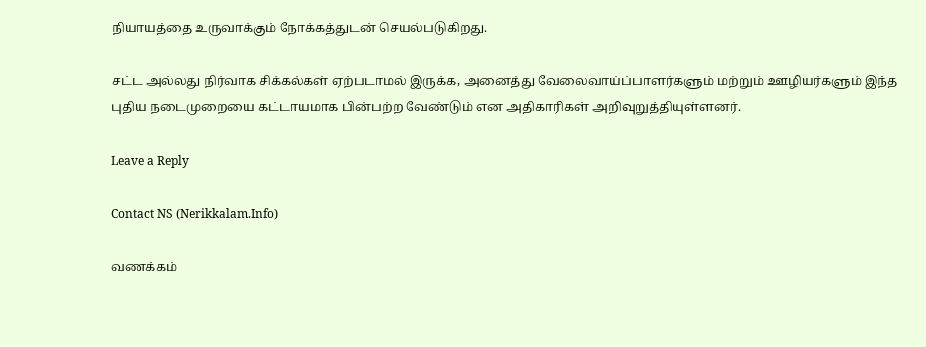நியாயத்தை உருவாக்கும் நோக்கத்துடன் செயல்படுகிறது.

சட்ட அல்லது நிர்வாக சிக்கல்கள் ஏற்படாமல் இருக்க, அனைத்து வேலைவாய்ப்பாளர்களும் மற்றும் ஊழியர்களும் இந்த புதிய நடைமுறையை கட்டாயமாக பின்பற்ற வேண்டும் என அதிகாரிகள் அறிவுறுத்தியுள்ளனர்.

Leave a Reply

Contact NS (Nerikkalam.Info)

வணக்கம்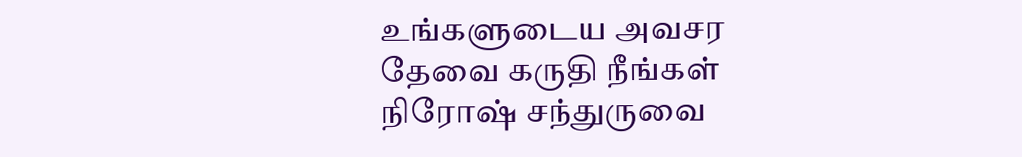உங்களுடைய அவசர தேவை கருதி நீங்கள் நிரோஷ் சந்துருவை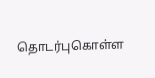தொடர்புகொள்ள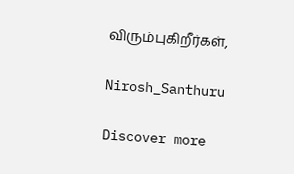விரும்புகிறீர்கள்,

Nirosh_Santhuru

Discover more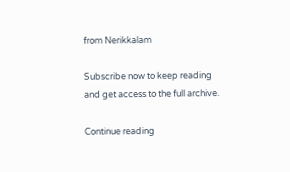from Nerikkalam

Subscribe now to keep reading and get access to the full archive.

Continue reading